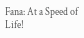Fana: At a Speed of Life!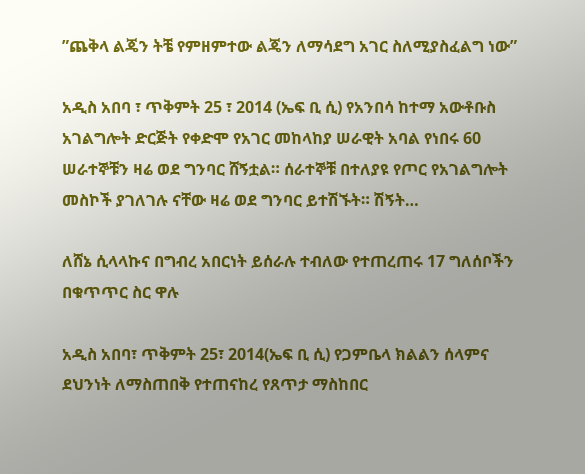”ጨቅላ ልጄን ትቼ የምዘምተው ልጄን ለማሳደግ አገር ስለሚያስፈልግ ነው”

አዲስ አበባ ፣ ጥቅምት 25 ፣ 2014 (ኤፍ ቢ ሲ) የአንበሳ ከተማ አውቶቡስ አገልግሎት ድርጅት የቀድሞ የአገር መከላከያ ሠራዊት አባል የነበሩ 60 ሠራተኞቹን ዛሬ ወደ ግንባር ሸኝቷል። ሰራተኞቹ በተለያዩ የጦር የአገልግሎት መስኮች ያገለገሉ ናቸው ዛሬ ወደ ግንባር ይተሽኙት። ሽኝት…

ለሸኔ ሲላላኩና በግብረ አበርነት ይሰራሉ ተብለው የተጠረጠሩ 17 ግለሰቦችን በቁጥጥር ስር ዋሉ

አዲስ አበባ፣ ጥቅምት 25፣ 2014(ኤፍ ቢ ሲ) የጋምቤላ ክልልን ሰላምና ደህንነት ለማስጠበቅ የተጠናከረ የጸጥታ ማስከበር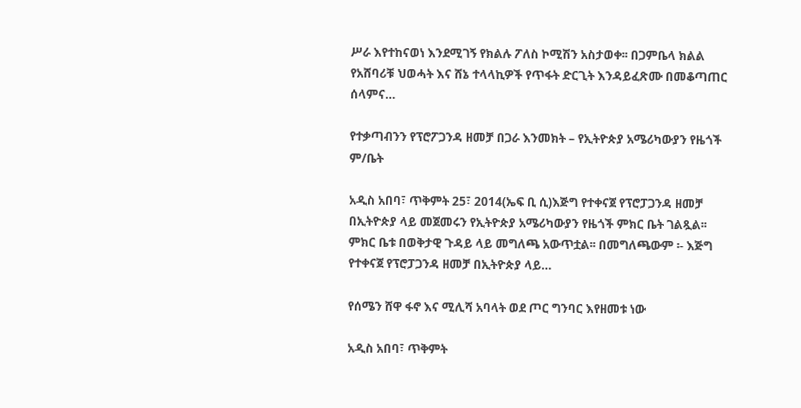ሥራ እየተከናወነ እንደሚገኝ የክልሉ ፖለስ ኮሚሽን አስታወቀ፡፡ በጋምቤላ ክልል የአሸባሪቹ ህወሓት እና ሸኔ ተላላኪዎች የጥፋት ድርጊት እንዳይፈጽሙ በመቆጣጠር ሰላምና…

የተቃጣብንን የፕሮፖጋንዳ ዘመቻ በጋራ እንመክት – የኢትዮጵያ አሜሪካውያን የዜጎች ም/ቤት

አዲስ አበባ፣ ጥቅምት 25፣ 2014(ኤፍ ቢ ሲ)እጅግ የተቀናጀ የፕሮፓጋንዳ ዘመቻ በኢትዮጵያ ላይ መጀመሩን የኢትዮጵያ አሜሪካውያን የዜጎች ምክር ቤት ገልጿል፡፡ ምክር ቤቱ በወቅታዊ ጉዳይ ላይ መግለጫ አውጥቷል፡፡ በመግለጫውም ፡- እጅግ የተቀናጀ የፕሮፓጋንዳ ዘመቻ በኢትዮጵያ ላይ…

የሰሜን ሸዋ ፋኖ እና ሚሊሻ አባላት ወደ ጦር ግንባር እየዘመቱ ነው

አዲስ አበባ፣ ጥቅምት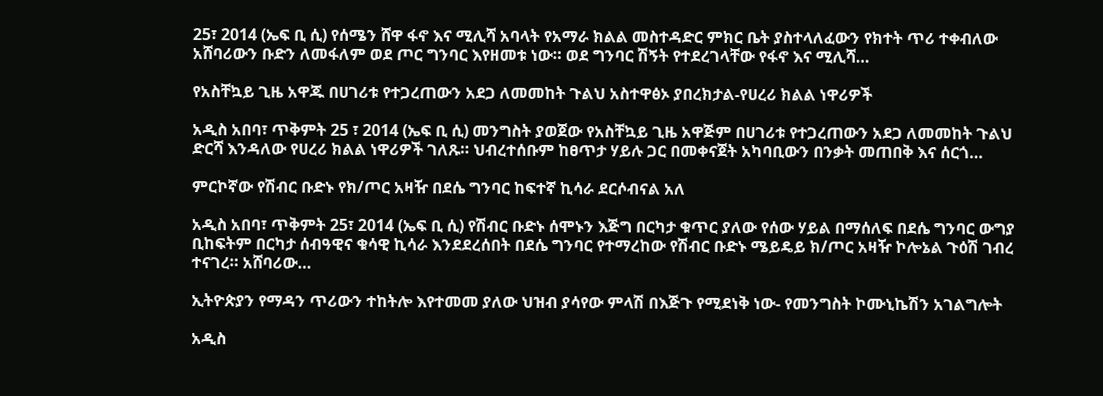25፣ 2014 (ኤፍ ቢ ሲ) የሰሜን ሸዋ ፋኖ እና ሚሊሻ አባላት የአማራ ክልል መስተዳድር ምክር ቤት ያስተላለፈውን የክተት ጥሪ ተቀብለው አሸባሪውን ቡድን ለመፋለም ወደ ጦር ግንባር እየዘመቱ ነው። ወደ ግንባር ሽኝት የተደረገላቸው የፋኖ እና ሚሊሻ…

የአስቸኳይ ጊዜ አዋጁ በሀገሪቱ የተጋረጠውን አደጋ ለመመከት ጉልህ አስተዋፅኦ ያበረክታል-የሀረሪ ክልል ነዋሪዎች

አዲስ አበባ፣ ጥቅምት 25 ፣ 2014 (ኤፍ ቢ ሲ) መንግስት ያወጀው የአስቸኳይ ጊዜ አዋጅም በሀገሪቱ የተጋረጠውን አደጋ ለመመከት ጉልህ ድርሻ እንዳለው የሀረሪ ክልል ነዋሪዎች ገለጹ። ህብረተሰቡም ከፀጥታ ሃይሉ ጋር በመቀናጀት አካባቢውን በንቃት መጠበቅ እና ሰርጎ…

ምርኮኛው የሽብር ቡድኑ የክ/ጦር አዛዥ በደሴ ግንባር ከፍተኛ ኪሳራ ደርሶብናል አለ

አዲስ አበባ፣ ጥቅምት 25፣ 2014 (ኤፍ ቢ ሲ) የሽብር ቡድኑ ሰሞኑን እጅግ በርካታ ቁጥር ያለው የሰው ሃይል በማሰለፍ በደሴ ግንባር ውግያ ቢከፍትም በርካታ ሰብዓዊና ቁሳዊ ኪሳራ እንደደረሰበት በደሴ ግንባር የተማረከው የሽብር ቡድኑ ሜይዴይ ክ/ጦር አዛዥ ኮሎኔል ጉዕሽ ገብረ ተናገረ። አሸባሪው…

ኢትዮጵያን የማዳን ጥሪውን ተከትሎ እየተመመ ያለው ህዝብ ያሳየው ምላሽ በእጅጉ የሚደነቅ ነው- የመንግስት ኮሙኒኬሽን አገልግሎት

አዲስ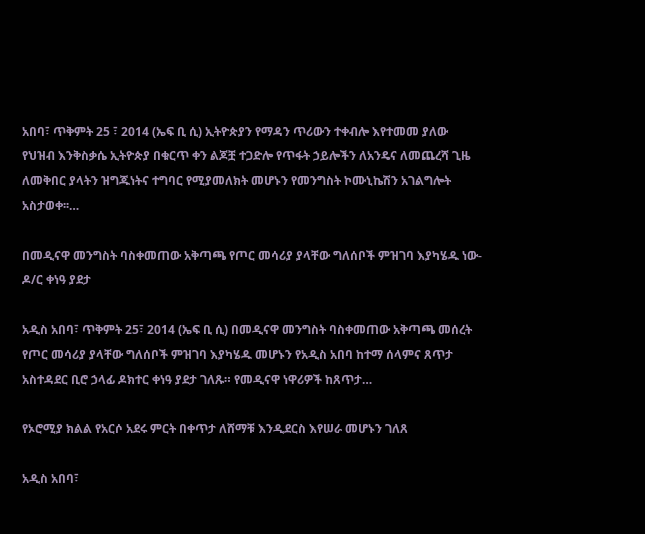አበባ፣ ጥቅምት 25 ፣ 2014 (ኤፍ ቢ ሲ) ኢትዮጵያን የማዳን ጥሪውን ተቀብሎ እየተመመ ያለው የህዝብ እንቅስቃሴ ኢትዮጵያ በቁርጥ ቀን ልጆቿ ተጋድሎ የጥፋት ኃይሎችን ለአንዴና ለመጨረሻ ጊዜ ለመቅበር ያላትን ዝግጁነትና ተግባር የሚያመለክት መሆኑን የመንግስት ኮሙኒኬሽን አገልግሎት አስታወቀ፡፡…

በመዲናዋ መንግስት ባስቀመጠው አቅጣጫ የጦር መሳሪያ ያላቸው ግለሰቦች ምዝገባ እያካሄዱ ነው-ዶ/ር ቀነዓ ያደታ

አዲስ አበባ፣ ጥቅምት 25፣ 2014 (ኤፍ ቢ ሲ) በመዲናዋ መንግስት ባስቀመጠው አቅጣጫ መሰረት የጦር መሳሪያ ያላቸው ግለሰቦች ምዝገባ እያካሄዱ መሆኑን የአዲስ አበባ ከተማ ሰላምና ጸጥታ አስተዳደር ቢሮ ኃላፊ ዶክተር ቀነዓ ያደታ ገለጹ። የመዲናዋ ነዋሪዎች ከጸጥታ…

የኦሮሚያ ክልል የአርሶ አደሩ ምርት በቀጥታ ለሸማቹ እንዲደርስ እየሠራ መሆኑን ገለጸ

አዲስ አበባ፣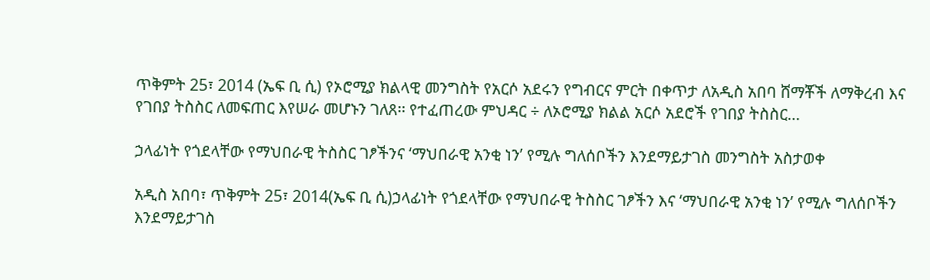ጥቅምት 25፣ 2014 (ኤፍ ቢ ሲ) የኦሮሚያ ክልላዊ መንግስት የአርሶ አደሩን የግብርና ምርት በቀጥታ ለአዲስ አበባ ሸማቾች ለማቅረብ እና የገበያ ትስስር ለመፍጠር እየሠራ መሆኑን ገለጸ፡፡ የተፈጠረው ምህዳር ÷ ለኦሮሚያ ክልል አርሶ አደሮች የገበያ ትስስር…

ኃላፊነት የጎደላቸው የማህበራዊ ትስስር ገፆችንና ‘ማህበራዊ አንቂ ነን’ የሚሉ ግለሰቦችን እንደማይታገስ መንግስት አስታወቀ

አዲስ አበባ፣ ጥቅምት 25፣ 2014(ኤፍ ቢ ሲ)ኃላፊነት የጎደላቸው የማህበራዊ ትስስር ገፆችን እና ‘ማህበራዊ አንቂ ነን’ የሚሉ ግለሰቦችን እንደማይታገስ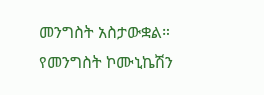መንግስት አስታውቋል። የመንግስት ኮሙኒኬሽን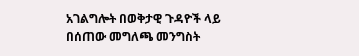አገልግሎት በወቅታዊ ጉዳዮች ላይ በሰጠው መግለጫ መንግስት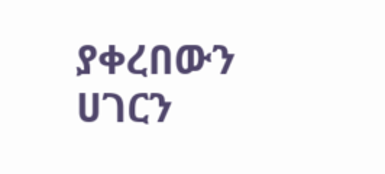ያቀረበውን ሀገርን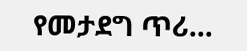የመታደግ ጥሪ…